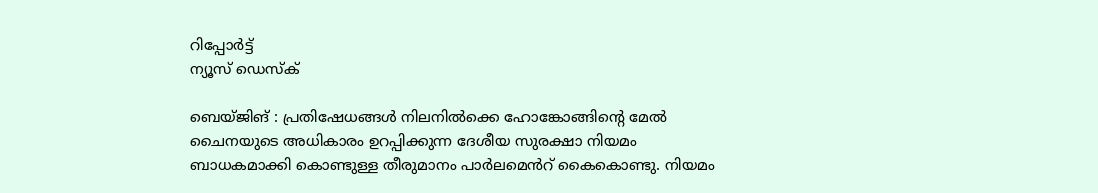റിപ്പോര്‍ട്ട്
ന്യൂസ് ഡെസ്ക്

ബെയ്ജിങ് : പ്രതിഷേധങ്ങൾ നിലനിൽക്കെ ഹോങ്കോങ്ങിന്റെ മേൽ ചൈനയുടെ അധികാരം ഉറപ്പിക്കുന്ന ദേശീയ സുരക്ഷാ നിയമം ബാധകമാക്കി കൊണ്ടുള്ള തീരുമാനം പാർലമെൻറ് കൈകൊണ്ടു. നിയമം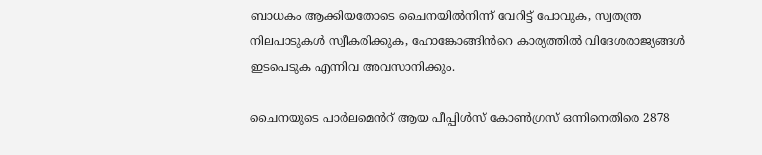ബാധകം ആക്കിയതോടെ ചൈനയിൽനിന്ന് വേറിട്ട് പോവുക, സ്വതന്ത്ര നിലപാടുകൾ സ്വീകരിക്കുക, ഹോങ്കോങ്ങിൻറെ കാര്യത്തിൽ വിദേശരാജ്യങ്ങൾ ഇടപെടുക എന്നിവ അവസാനിക്കും.

ചൈനയുടെ പാർലമെൻറ് ആയ പീപ്പിൾസ് കോൺഗ്രസ് ഒന്നിനെതിരെ 2878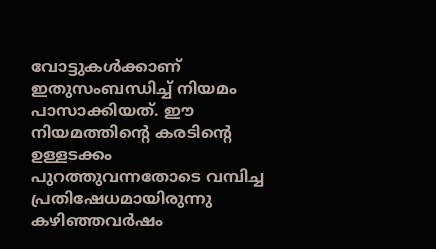വോട്ടുകൾക്കാണ് ഇതുസംബന്ധിച്ച് നിയമം പാസാക്കിയത്. ഈ നിയമത്തിന്റെ കരടിന്റെ ഉള്ളടക്കം പുറത്തുവന്നതോടെ വമ്പിച്ച പ്രതിഷേധമായിരുന്നു കഴിഞ്ഞവർഷം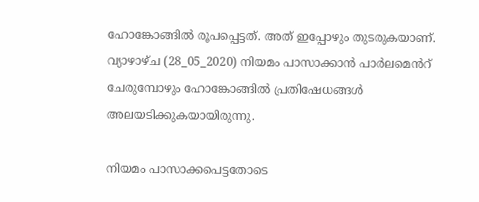ഹോങ്കോങ്ങിൽ രൂപപ്പെട്ടത്. അത് ഇപ്പോഴും തുടരുകയാണ്. വ്യാഴാഴ്ച (28_05_2020) നിയമം പാസാക്കാൻ പാർലമെൻറ് ചേരുമ്പോഴും ഹോങ്കോങ്ങിൽ പ്രതിഷേധങ്ങൾ അലയടിക്കുകയായിരുന്നു.

നിയമം പാസാക്കപെട്ടതോടെ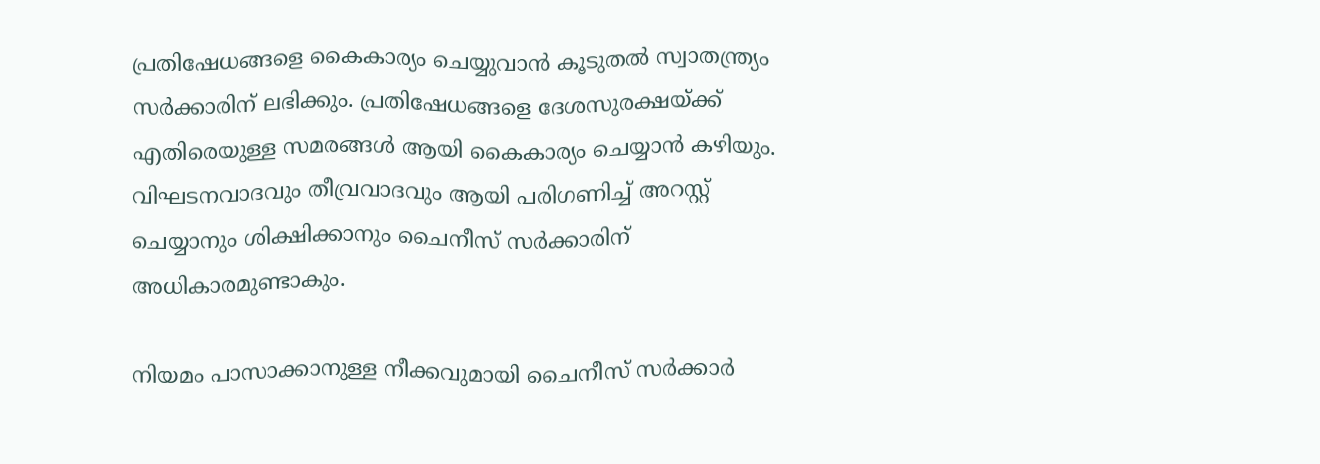പ്രതിഷേധങ്ങളെ കൈകാര്യം ചെയ്യുവാൻ കൂടുതൽ സ്വാതന്ത്ര്യം സർക്കാരിന് ലഭിക്കും. പ്രതിഷേധങ്ങളെ ദേശസുരക്ഷയ്ക്ക് എതിരെയുള്ള സമരങ്ങൾ ആയി കൈകാര്യം ചെയ്യാൻ കഴിയും. വിഘടനവാദവും തീവ്രവാദവും ആയി പരിഗണിച്ച് അറസ്റ്റ് ചെയ്യാനും ശിക്ഷിക്കാനും ചൈനീസ് സർക്കാരിന് അധികാരമുണ്ടാകും.

നിയമം പാസാക്കാനുള്ള നീക്കവുമായി ചൈനീസ് സർക്കാർ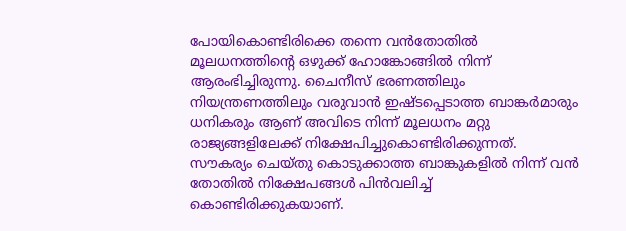പോയികൊണ്ടിരിക്കെ തന്നെ വൻതോതിൽ മൂലധനത്തിന്റെ ഒഴുക്ക് ഹോങ്കോങ്ങിൽ നിന്ന് ആരംഭിച്ചിരുന്നു. ചൈനീസ് ഭരണത്തിലും നിയന്ത്രണത്തിലും വരുവാൻ ഇഷ്ടപ്പെടാത്ത ബാങ്കർമാരും ധനികരും ആണ് അവിടെ നിന്ന് മൂലധനം മറ്റു രാജ്യങ്ങളിലേക്ക് നിക്ഷേപിച്ചുകൊണ്ടിരിക്കുന്നത്. സൗകര്യം ചെയ്തു കൊടുക്കാത്ത ബാങ്കുകളിൽ നിന്ന് വൻ തോതിൽ നിക്ഷേപങ്ങൾ പിൻവലിച്ച് കൊണ്ടിരിക്കുകയാണ്.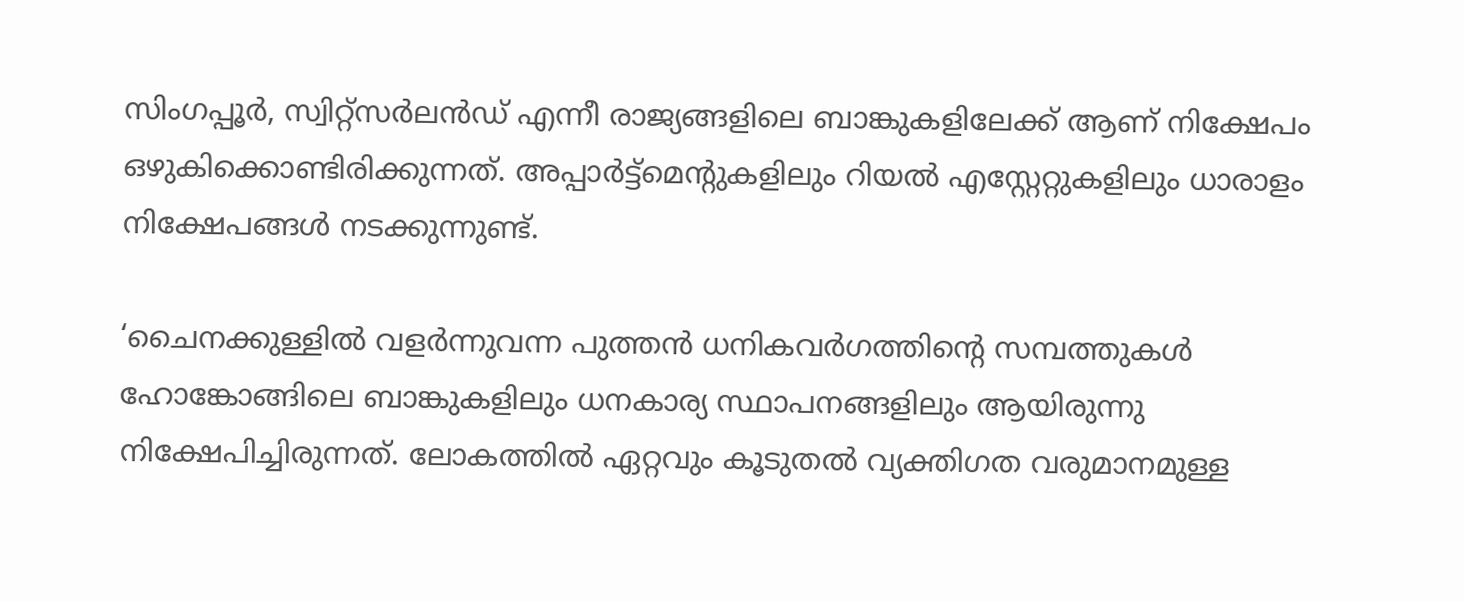സിംഗപ്പൂർ, സ്വിറ്റ്സർലൻഡ് എന്നീ രാജ്യങ്ങളിലെ ബാങ്കുകളിലേക്ക് ആണ് നിക്ഷേപം ഒഴുകിക്കൊണ്ടിരിക്കുന്നത്. അപ്പാർട്ട്മെന്റുകളിലും റിയൽ എസ്റ്റേറ്റുകളിലും ധാരാളം നിക്ഷേപങ്ങൾ നടക്കുന്നുണ്ട്.

‘ചൈനക്കുള്ളിൽ വളർന്നുവന്ന പുത്തൻ ധനികവർഗത്തിന്റെ സമ്പത്തുകൾ ഹോങ്കോങ്ങിലെ ബാങ്കുകളിലും ധനകാര്യ സ്ഥാപനങ്ങളിലും ആയിരുന്നു നിക്ഷേപിച്ചിരുന്നത്. ലോകത്തിൽ ഏറ്റവും കൂടുതൽ വ്യക്തിഗത വരുമാനമുള്ള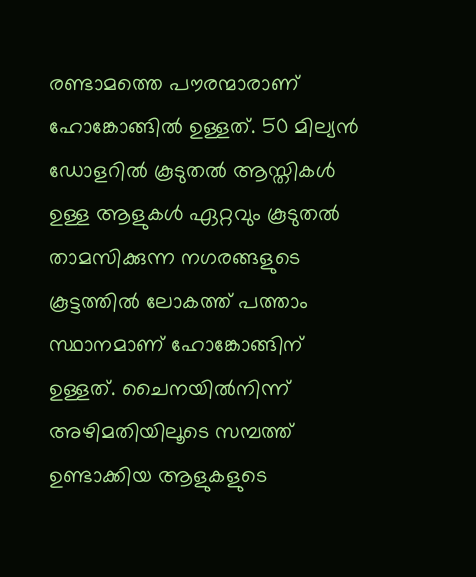രണ്ടാമത്തെ പൗരന്മാരാണ് ഹോങ്കോങ്ങിൽ ഉള്ളത്. 50 മില്യൻ ഡോളറിൽ കൂടുതൽ ആസ്തികൾ ഉള്ള ആളുകൾ ഏറ്റവും കൂടുതൽ താമസിക്കുന്ന നഗരങ്ങളുടെ കൂട്ടത്തിൽ ലോകത്ത് പത്താം സ്ഥാനമാണ് ഹോങ്കോങ്ങിന് ഉള്ളത്. ചൈനയിൽനിന്ന് അഴിമതിയിലൂടെ സമ്പത്ത് ഉണ്ടാക്കിയ ആളുകളുടെ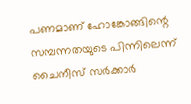പണമാണ് ഹോങ്കോങ്ങിന്റെ സമ്പന്നതയുടെ പിന്നിലെന്ന് ചൈനീസ് സർക്കാർ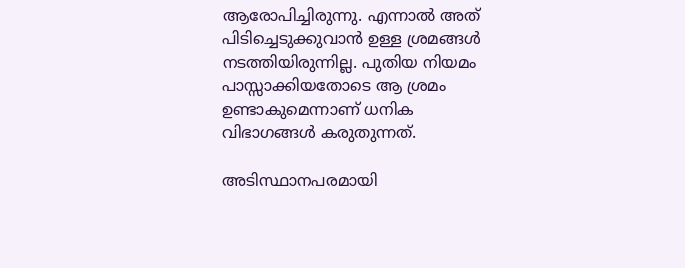ആരോപിച്ചിരുന്നു. എന്നാൽ അത് പിടിച്ചെടുക്കുവാൻ ഉള്ള ശ്രമങ്ങൾ നടത്തിയിരുന്നില്ല. പുതിയ നിയമം പാസ്സാക്കിയതോടെ ആ ശ്രമം ഉണ്ടാകുമെന്നാണ് ധനിക വിഭാഗങ്ങൾ കരുതുന്നത്.

അടിസ്ഥാനപരമായി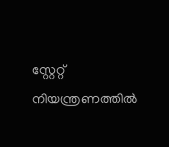സ്റ്റേറ്റ് നിയന്ത്രണത്തിൽ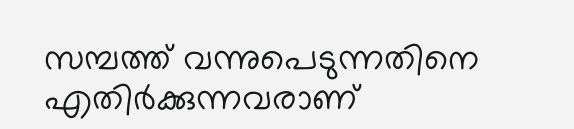സമ്പത്ത് വന്നുപെടുന്നതിനെ എതിർക്കുന്നവരാണ്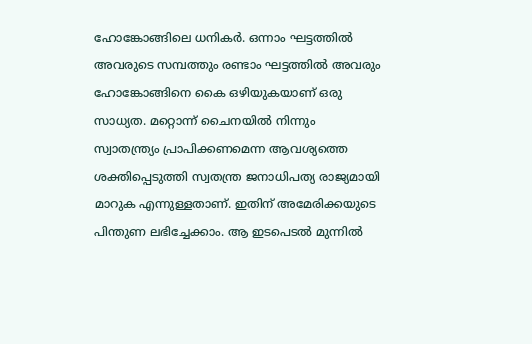ഹോങ്കോങ്ങിലെ ധനികർ. ഒന്നാം ഘട്ടത്തിൽ അവരുടെ സമ്പത്തും രണ്ടാം ഘട്ടത്തിൽ അവരും ഹോങ്കോങ്ങിനെ കൈ ഒഴിയുകയാണ് ഒരു സാധ്യത. മറ്റൊന്ന് ചൈനയിൽ നിന്നും സ്വാതന്ത്ര്യം പ്രാപിക്കണമെന്ന ആവശ്യത്തെ ശക്തിപ്പെടുത്തി സ്വതന്ത്ര ജനാധിപത്യ രാജ്യമായി മാറുക എന്നുള്ളതാണ്. ഇതിന്‌ അമേരിക്കയുടെ പിന്തുണ ലഭിച്ചേക്കാം. ആ ഇടപെടൽ മുന്നിൽ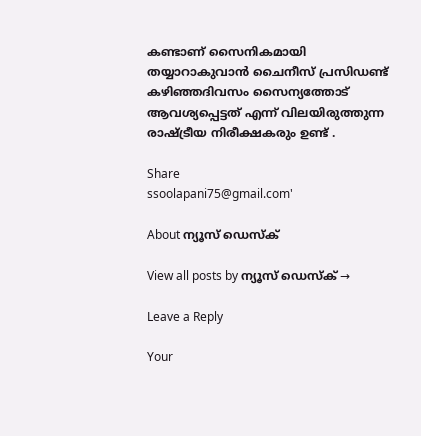കണ്ടാണ് സൈനികമായി തയ്യാറാകുവാൻ ചൈനീസ് പ്രസിഡണ്ട് കഴിഞ്ഞദിവസം സൈന്യത്തോട് ആവശ്യപ്പെട്ടത് എന്ന് വിലയിരുത്തുന്ന രാഷ്ട്രീയ നിരീക്ഷകരും ഉണ്ട് .

Share
ssoolapani75@gmail.com'

About ന്യൂസ് ഡെസ്ക്

View all posts by ന്യൂസ് ഡെസ്ക് →

Leave a Reply

Your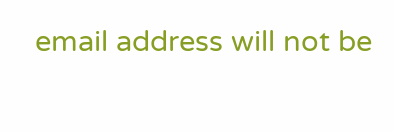email address will not be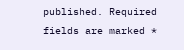published. Required fields are marked *